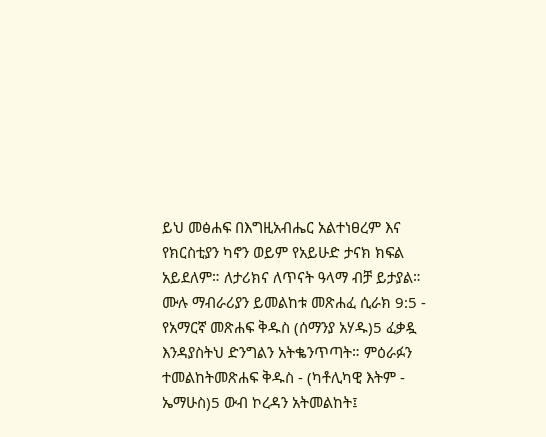ይህ መፅሐፍ በእግዚአብሔር አልተነፀረም እና የክርስቲያን ካኖን ወይም የአይሁድ ታናክ ክፍል አይደለም። ለታሪክና ለጥናት ዓላማ ብቻ ይታያል። ሙሉ ማብራሪያን ይመልከቱ መጽሐፈ ሲራክ 9:5 - የአማርኛ መጽሐፍ ቅዱስ (ሰማንያ አሃዱ)5 ፈቃዷ እንዳያስትህ ድንግልን አትቈንጥጣት። ምዕራፉን ተመልከትመጽሐፍ ቅዱስ - (ካቶሊካዊ እትም - ኤማሁስ)5 ውብ ኮረዳን አትመልከት፤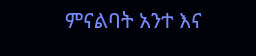ምናልባት አንተ እና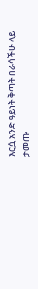እርሷ አንድ ዓይነት ቅጣት በራሳችሁ ላይ ታመጡ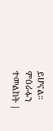ይሆናል። ምዕራፉን ተመልከት |